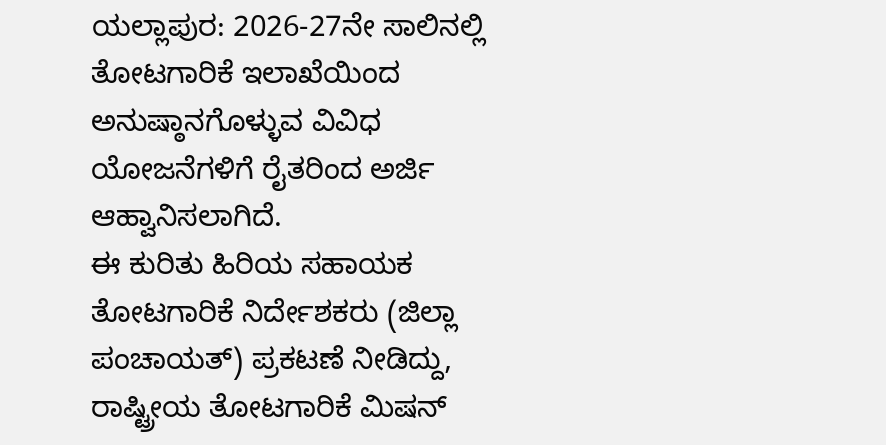ಯಲ್ಲಾಪುರ: 2026-27ನೇ ಸಾಲಿನಲ್ಲಿ ತೋಟಗಾರಿಕೆ ಇಲಾಖೆಯಿಂದ ಅನುಷ್ಠಾನಗೊಳ್ಳುವ ವಿವಿಧ ಯೋಜನೆಗಳಿಗೆ ರೈತರಿಂದ ಅರ್ಜಿ ಆಹ್ವಾನಿಸಲಾಗಿದೆ.
ಈ ಕುರಿತು ಹಿರಿಯ ಸಹಾಯಕ ತೋಟಗಾರಿಕೆ ನಿರ್ದೇಶಕರು (ಜಿಲ್ಲಾ ಪಂಚಾಯತ್) ಪ್ರಕಟಣೆ ನೀಡಿದ್ದು, ರಾಷ್ಟ್ರೀಯ ತೋಟಗಾರಿಕೆ ಮಿಷನ್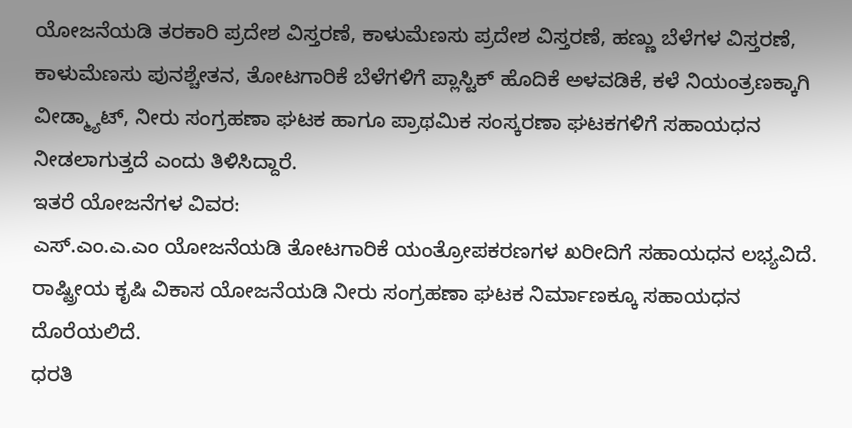ಯೋಜನೆಯಡಿ ತರಕಾರಿ ಪ್ರದೇಶ ವಿಸ್ತರಣೆ, ಕಾಳುಮೆಣಸು ಪ್ರದೇಶ ವಿಸ್ತರಣೆ, ಹಣ್ಣು ಬೆಳೆಗಳ ವಿಸ್ತರಣೆ, ಕಾಳುಮೆಣಸು ಪುನಶ್ಚೇತನ, ತೋಟಗಾರಿಕೆ ಬೆಳೆಗಳಿಗೆ ಪ್ಲಾಸ್ಟಿಕ್ ಹೊದಿಕೆ ಅಳವಡಿಕೆ, ಕಳೆ ನಿಯಂತ್ರಣಕ್ಕಾಗಿ ವೀಡ್ಮ್ಯಾಟ್, ನೀರು ಸಂಗ್ರಹಣಾ ಘಟಕ ಹಾಗೂ ಪ್ರಾಥಮಿಕ ಸಂಸ್ಕರಣಾ ಘಟಕಗಳಿಗೆ ಸಹಾಯಧನ ನೀಡಲಾಗುತ್ತದೆ ಎಂದು ತಿಳಿಸಿದ್ದಾರೆ.
ಇತರೆ ಯೋಜನೆಗಳ ವಿವರ:
ಎಸ್.ಎಂ.ಎ.ಎಂ ಯೋಜನೆಯಡಿ ತೋಟಗಾರಿಕೆ ಯಂತ್ರೋಪಕರಣಗಳ ಖರೀದಿಗೆ ಸಹಾಯಧನ ಲಭ್ಯವಿದೆ. ರಾಷ್ಟ್ರೀಯ ಕೃಷಿ ವಿಕಾಸ ಯೋಜನೆಯಡಿ ನೀರು ಸಂಗ್ರಹಣಾ ಘಟಕ ನಿರ್ಮಾಣಕ್ಕೂ ಸಹಾಯಧನ ದೊರೆಯಲಿದೆ.
ಧರತಿ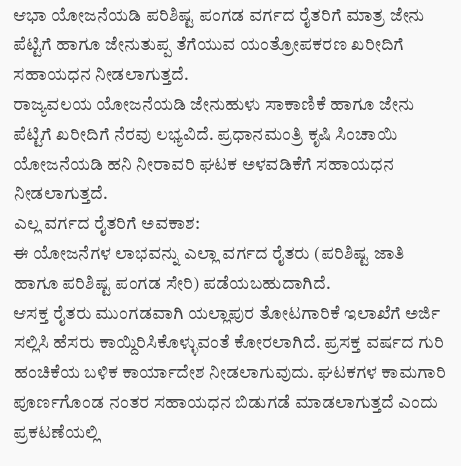ಆಭಾ ಯೋಜನೆಯಡಿ ಪರಿಶಿಷ್ಟ ಪಂಗಡ ವರ್ಗದ ರೈತರಿಗೆ ಮಾತ್ರ ಜೇನು ಪೆಟ್ಟಿಗೆ ಹಾಗೂ ಜೇನುತುಪ್ಪ ತೆಗೆಯುವ ಯಂತ್ರೋಪಕರಣ ಖರೀದಿಗೆ ಸಹಾಯಧನ ನೀಡಲಾಗುತ್ತದೆ.
ರಾಜ್ಯವಲಯ ಯೋಜನೆಯಡಿ ಜೇನುಹುಳು ಸಾಕಾಣಿಕೆ ಹಾಗೂ ಜೇನು ಪೆಟ್ಟಿಗೆ ಖರೀದಿಗೆ ನೆರವು ಲಭ್ಯವಿದೆ. ಪ್ರಧಾನಮಂತ್ರಿ ಕೃಷಿ ಸಿಂಚಾಯಿ ಯೋಜನೆಯಡಿ ಹನಿ ನೀರಾವರಿ ಘಟಕ ಅಳವಡಿಕೆಗೆ ಸಹಾಯಧನ ನೀಡಲಾಗುತ್ತದೆ.
ಎಲ್ಲ ವರ್ಗದ ರೈತರಿಗೆ ಅವಕಾಶ:
ಈ ಯೋಜನೆಗಳ ಲಾಭವನ್ನು ಎಲ್ಲಾ ವರ್ಗದ ರೈತರು (ಪರಿಶಿಷ್ಟ ಜಾತಿ ಹಾಗೂ ಪರಿಶಿಷ್ಟ ಪಂಗಡ ಸೇರಿ) ಪಡೆಯಬಹುದಾಗಿದೆ.
ಆಸಕ್ತ ರೈತರು ಮುಂಗಡವಾಗಿ ಯಲ್ಲಾಪುರ ತೋಟಗಾರಿಕೆ ಇಲಾಖೆಗೆ ಅರ್ಜಿ ಸಲ್ಲಿಸಿ ಹೆಸರು ಕಾಯ್ದಿರಿಸಿಕೊಳ್ಳುವಂತೆ ಕೋರಲಾಗಿದೆ. ಪ್ರಸಕ್ತ ವರ್ಷದ ಗುರಿ ಹಂಚಿಕೆಯ ಬಳಿಕ ಕಾರ್ಯಾದೇಶ ನೀಡಲಾಗುವುದು. ಘಟಕಗಳ ಕಾಮಗಾರಿ ಪೂರ್ಣಗೊಂಡ ನಂತರ ಸಹಾಯಧನ ಬಿಡುಗಡೆ ಮಾಡಲಾಗುತ್ತದೆ ಎಂದು ಪ್ರಕಟಣೆಯಲ್ಲಿ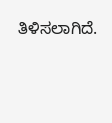ತಿಳಿಸಲಾಗಿದೆ.